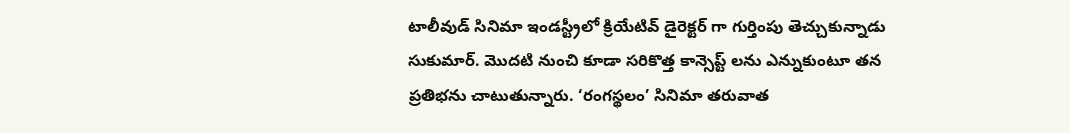టాలీవుడ్ సినిమా ఇండస్ట్రీలో క్రియేటివ్ డైరెక్టర్ గా గుర్తింపు తెచ్చుకున్నాడు సుకుమార్. మొదటి నుంచి కూడా సరికొత్త కాన్సెప్ట్ లను ఎన్నుకుంటూ తన ప్రతిభను చాటుతున్నారు. ‘రంగస్థలం’ సినిమా తరువాత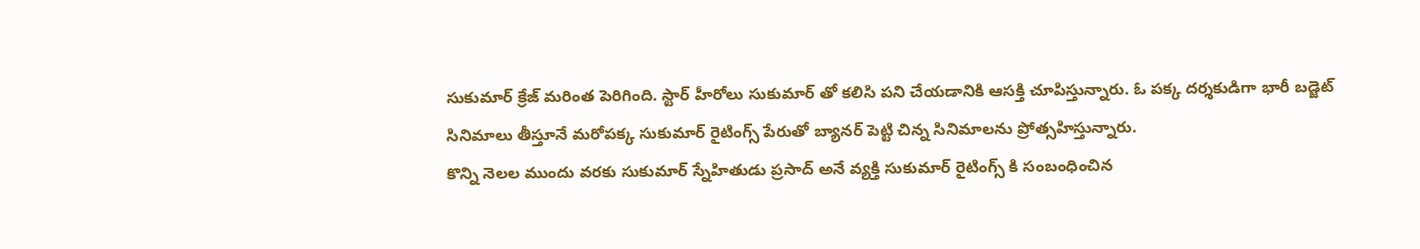సుకుమార్ క్రేజ్ మరింత పెరిగింది. స్టార్ హీరోలు సుకుమార్ తో కలిసి పని చేయడానికి ఆసక్తి చూపిస్తున్నారు. ఓ పక్క దర్శకుడిగా భారీ బడ్జెట్ సినిమాలు తీస్తూనే మరోపక్క సుకుమార్ రైటింగ్స్ పేరుతో బ్యానర్ పెట్టి చిన్న సినిమాలను ప్రోత్సహిస్తున్నారు.
కొన్ని నెలల ముందు వరకు సుకుమార్ స్నేహితుడు ప్రసాద్ అనే వ్యక్తి సుకుమార్ రైటింగ్స్ కి సంబంధించిన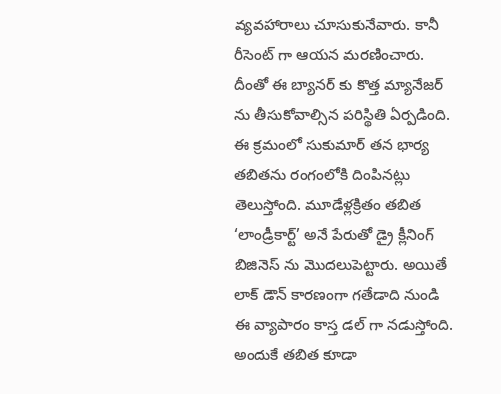వ్యవహారాలు చూసుకునేవారు. కానీ రీసెంట్ గా ఆయన మరణించారు. దీంతో ఈ బ్యానర్ కు కొత్త మ్యానేజర్ ను తీసుకోవాల్సిన పరిస్థితి ఏర్పడింది. ఈ క్రమంలో సుకుమార్ తన భార్య తబితను రంగంలోకి దింపినట్లు తెలుస్తోంది. మూడేళ్లక్రితం తబిత ‘లాండ్రీకార్ట్’ అనే పేరుతో డ్రై క్లీనింగ్ బిజినెస్ ను మొదలుపెట్టారు. అయితే లాక్ డౌన్ కారణంగా గతేడాది నుండి ఈ వ్యాపారం కాస్త డల్ గా నడుస్తోంది.
అందుకే తబిత కూడా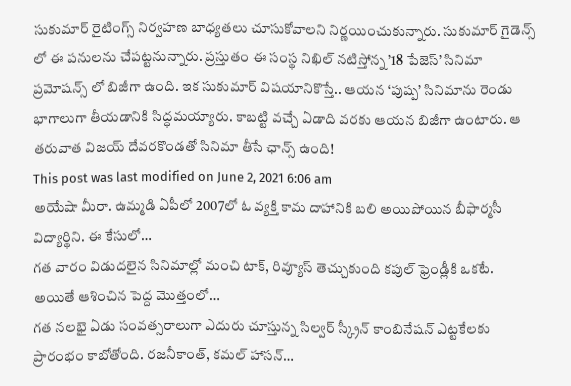సుకుమార్ రైటింగ్స్ నిర్వహణ బాధ్యతలు చూసుకోవాలని నిర్ణయించుకున్నారు. సుకుమార్ గైడెన్స్ లో ఈ పనులను చేపట్టనున్నారు. ప్రస్తుతం ఈ సంస్థ నిఖిల్ నటిస్తోన్న ’18 పేజెస్’ సినిమా ప్రమోషన్స్ లో బిజీగా ఉంది. ఇక సుకుమార్ విషయానికొస్తే.. ఆయన ‘పుష్ప’ సినిమాను రెండు భాగాలుగా తీయడానికి సిద్ధమయ్యారు. కాబట్టి వచ్చే ఏడాది వరకు ఆయన బిజీగా ఉంటారు. ఆ తరువాత విజయ్ దేవరకొండతో సినిమా తీసే ఛాన్స్ ఉంది!
This post was last modified on June 2, 2021 6:06 am
అయేషా మీరా. ఉమ్మడి ఏపీలో 2007లో ఓ వ్యక్తి కామ దాహానికి బలి అయిపోయిన బీఫార్మసీ విద్యార్థిని. ఈ కేసులో…
గత వారం విడుదలైన సినిమాల్లో మంచి టాక్, రివ్యూస్ తెచ్చుకుంది కపుల్ ఫ్రెండ్లీకి ఒకటే. అయితే ఆశించిన పెద్ద మొత్తంలో…
గత నలభై ఏడు సంవత్సరాలుగా ఎదురు చూస్తున్న సిల్వర్ స్క్రీన్ కాంబినేషన్ ఎట్టకేలకు ప్రారంభం కాబోతోంది. రజనీకాంత్, కమల్ హాసన్…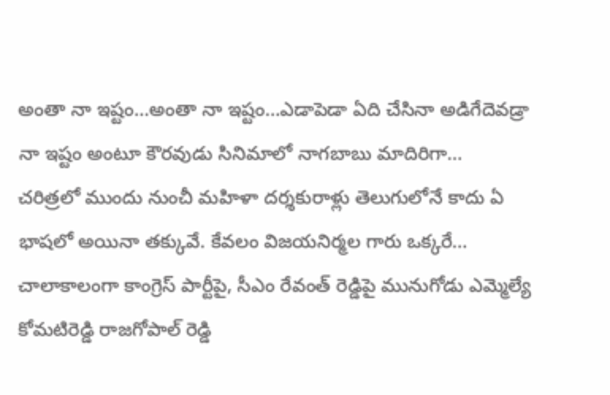అంతా నా ఇష్టం…అంతా నా ఇష్టం…ఎడాపెడా ఏది చేసినా అడిగేదెవడ్రా నా ఇష్టం అంటూ కౌరవుడు సినిమాలో నాగబాబు మాదిరిగా…
చరిత్రలో ముందు నుంచీ మహిళా దర్శకురాళ్లు తెలుగులోనే కాదు ఏ భాషలో అయినా తక్కువే. కేవలం విజయనిర్మల గారు ఒక్కరే…
చాలాకాలంగా కాంగ్రెస్ పార్టీపై, సీఎం రేవంత్ రెడ్డిపై మునుగోడు ఎమ్మెల్యే కోమటిరెడ్డి రాజగోపాల్ రెడ్డి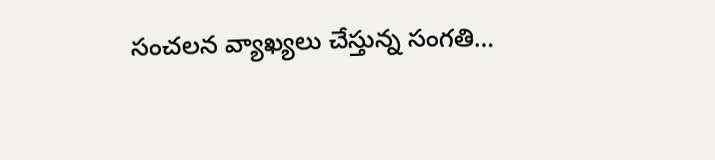సంచలన వ్యాఖ్యలు చేస్తున్న సంగతి…